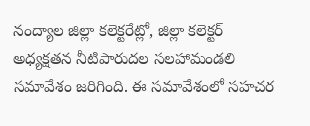నంద్యాల జిల్లా కలెక్టరేట్లో, జిల్లా కలెక్టర్ అధ్యక్షతన నీటిపారుదల సలహామండలి సమావేశం జరిగింది. ఈ సమావేశంలో సహచర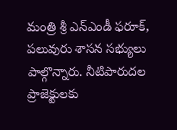మంత్రి శ్రీ ఎన్ఎండీ ఫరూక్, పలువురు శాసన సభ్యులు పాల్గొన్నారు. నీటిపారుదల ప్రాజెక్టులకు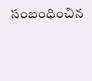సంబంధించిన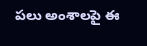పలు అంశాలపై ఈ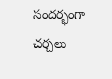సందర్భంగా చర్చలు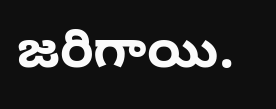జరిగాయి.